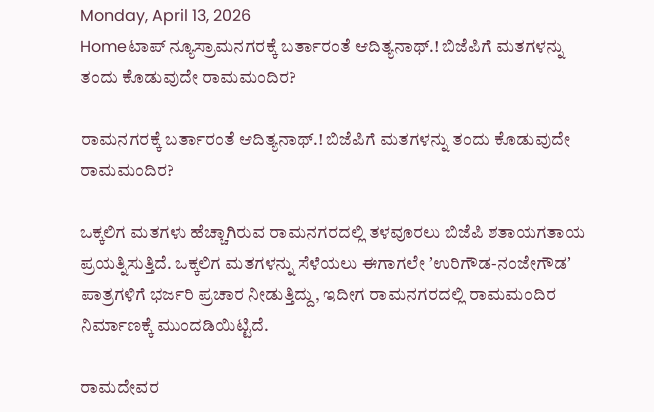Monday, April 13, 2026
Homeಟಾಪ್ ನ್ಯೂಸ್ರಾಮನಗರಕ್ಕೆ ಬರ್ತಾರಂತೆ ಆದಿತ್ಯನಾಥ್.! ಬಿಜೆಪಿಗೆ ಮತಗಳನ್ನು ತಂದು ಕೊಡುವುದೇ ರಾಮಮಂದಿರ?

ರಾಮನಗರಕ್ಕೆ ಬರ್ತಾರಂತೆ ಆದಿತ್ಯನಾಥ್.! ಬಿಜೆಪಿಗೆ ಮತಗಳನ್ನು ತಂದು ಕೊಡುವುದೇ ರಾಮಮಂದಿರ?

ಒಕ್ಕಲಿಗ ಮತಗಳು ಹೆಚ್ಚಾಗಿರುವ ರಾಮನಗರದಲ್ಲಿ ತಳವೂರಲು ಬಿಜೆಪಿ ಶತಾಯಗತಾಯ ಪ್ರಯತ್ನಿಸುತ್ತಿದೆ. ಒಕ್ಕಲಿಗ ಮತಗಳನ್ನು ಸೆಳೆಯಲು ಈಗಾಗಲೇ ʼಉರಿಗೌಡ-ನಂಜೇಗೌಡʼ ಪಾತ್ರಗಳಿಗೆ ಭರ್ಜರಿ ಪ್ರಚಾರ ನೀಡುತ್ತಿದ್ದು, ಇದೀಗ ರಾಮನಗರದಲ್ಲಿ ರಾಮಮಂದಿರ ನಿರ್ಮಾಣಕ್ಕೆ ಮುಂದಡಿಯಿಟ್ಟಿದೆ.

ರಾಮದೇವರ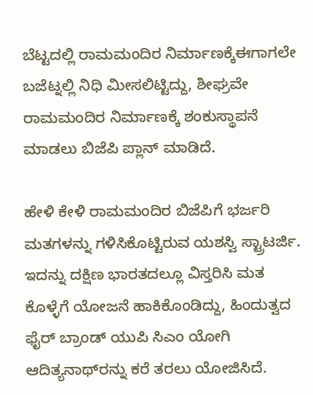ಬೆಟ್ಟದಲ್ಲಿ ರಾಮಮಂದಿರ ನಿರ್ಮಾಣಕ್ಕೆಈಗಾಗಲೇ ಬಜೆಟ್ನಲ್ಲಿ ನಿಧಿ ಮೀಸಲಿಟ್ಟಿದ್ದು, ಶೀಘ್ರವೇ ರಾಮಮಂದಿರ ನಿರ್ಮಾಣಕ್ಕೆ ಶಂಕುಸ್ಥಾಪನೆ ಮಾಡಲು ಬಿಜೆಪಿ ಪ್ಲಾನ್ ಮಾಡಿದೆ.

ಹೇಳಿ ಕೇಳಿ ರಾಮಮಂದಿರ ಬಿಜೆಪಿಗೆ ಭರ್ಜರಿ ಮತಗಳನ್ನು ಗಳಿಸಿಕೊಟ್ಟಿರುವ ಯಶಸ್ವಿ ಸ್ಟ್ರಾಟರ್ಜಿ. ಇದನ್ನು ದಕ್ಷಿಣ ಭಾರತದಲ್ಲೂ ವಿಸ್ತರಿಸಿ ಮತ ಕೊಳ್ಳೆಗೆ ಯೋಜನೆ ಹಾಕಿಕೊಂಡಿದ್ದು, ಹಿಂದುತ್ವದ ಫೈರ್‌ ಬ್ರಾಂಡ್‌ ಯುಪಿ ಸಿಎಂ ಯೋಗಿ ಆದಿತ್ಯನಾಥ್‌ರನ್ನು ಕರೆ ತರಲು ಯೋಜಿಸಿದೆ.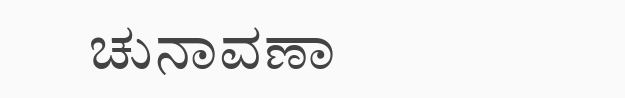ಚುನಾವಣಾ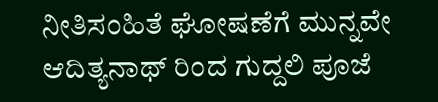ನೀತಿಸಂಹಿತೆ ಘೋಷಣೆಗೆ ಮುನ್ನವೇ ಆದಿತ್ಯನಾಥ್‌ ರಿಂದ ಗುದ್ದಲಿ ಪೂಜೆ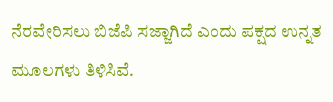ನೆರವೇರಿಸಲು ಬಿಜೆಪಿ ಸಜ್ಜಾಗಿದೆ ಎಂದು ಪಕ್ಷದ ಉನ್ನತ ಮೂಲಗಳು ತಿಳಿಸಿವೆ.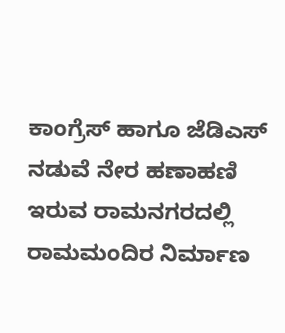ಕಾಂಗ್ರೆಸ್‌ ಹಾಗೂ ಜೆಡಿಎಸ್‌ ನಡುವೆ ನೇರ ಹಣಾಹಣಿ ಇರುವ ರಾಮನಗರದಲ್ಲಿ ರಾಮಮಂದಿರ ನಿರ್ಮಾಣ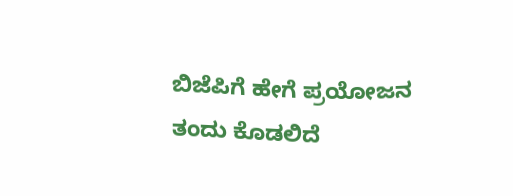ಬಿಜೆಪಿಗೆ ಹೇಗೆ ಪ್ರಯೋಜನ ತಂದು ಕೊಡಲಿದೆ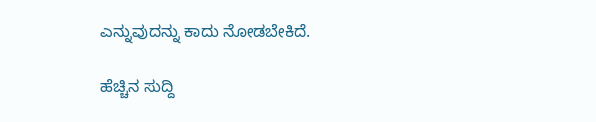ಎನ್ನುವುದನ್ನು ಕಾದು ನೋಡಬೇಕಿದೆ.

ಹೆಚ್ಚಿನ ಸುದ್ದಿ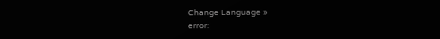Change Language »
error: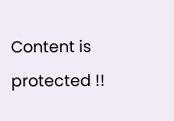Content is protected !!